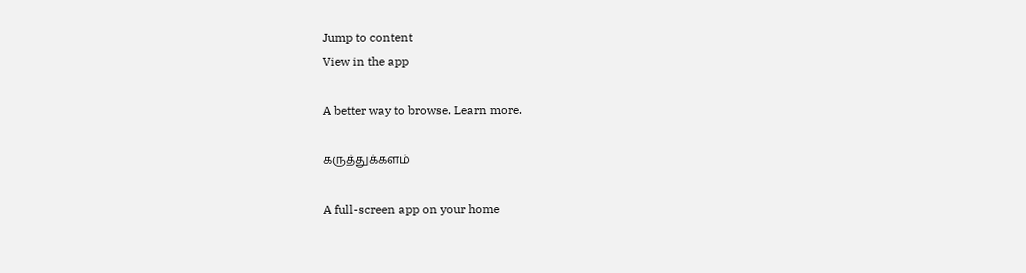Jump to content
View in the app

A better way to browse. Learn more.

கருத்துக்களம்

A full-screen app on your home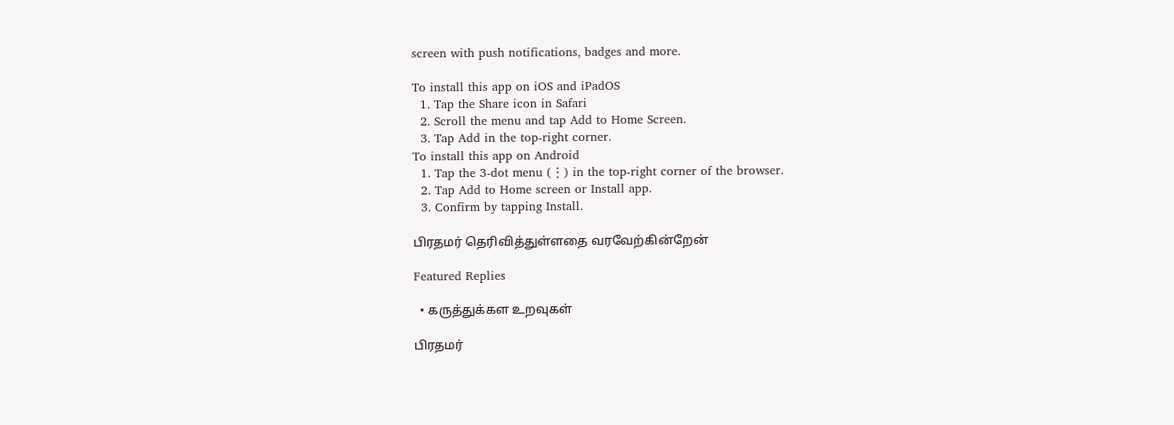screen with push notifications, badges and more.

To install this app on iOS and iPadOS
  1. Tap the Share icon in Safari
  2. Scroll the menu and tap Add to Home Screen.
  3. Tap Add in the top-right corner.
To install this app on Android
  1. Tap the 3-dot menu (⋮) in the top-right corner of the browser.
  2. Tap Add to Home screen or Install app.
  3. Confirm by tapping Install.

பிரதமர் தெரிவித்துள்ளதை வரவேற்கின்றேன்

Featured Replies

  • கருத்துக்கள உறவுகள்

பிரதமர்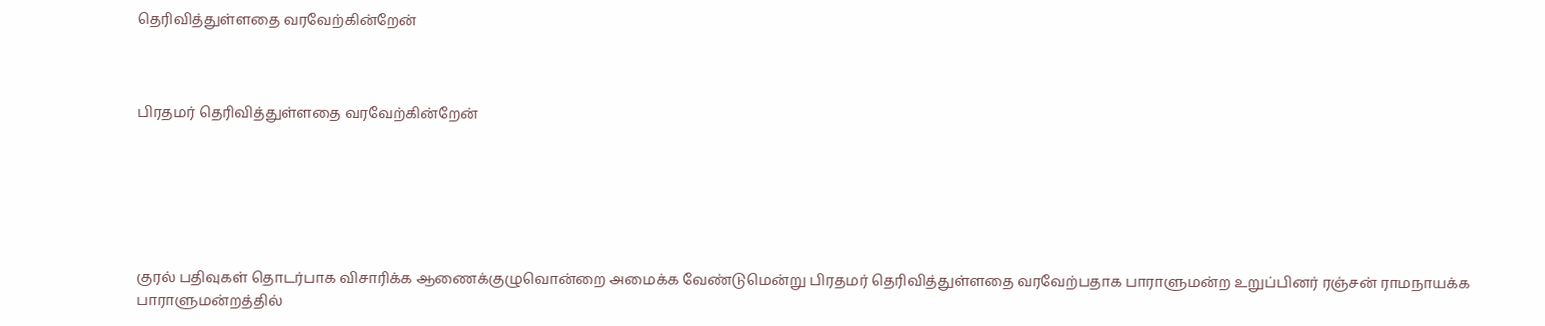தெரிவித்துள்ளதை வரவேற்கின்றேன்



பிரதமர் தெரிவித்துள்ளதை வரவேற்கின்றேன்






குரல் பதிவுகள் தொடர்பாக விசாரிக்க ஆணைக்குழுவொன்றை அமைக்க வேண்டுமென்று பிரதமர் தெரிவித்துள்ளதை வரவேற்பதாக பாராளுமன்ற உறுப்பினர் ரஞ்சன் ராமநாயக்க பாராளுமன்றத்தில்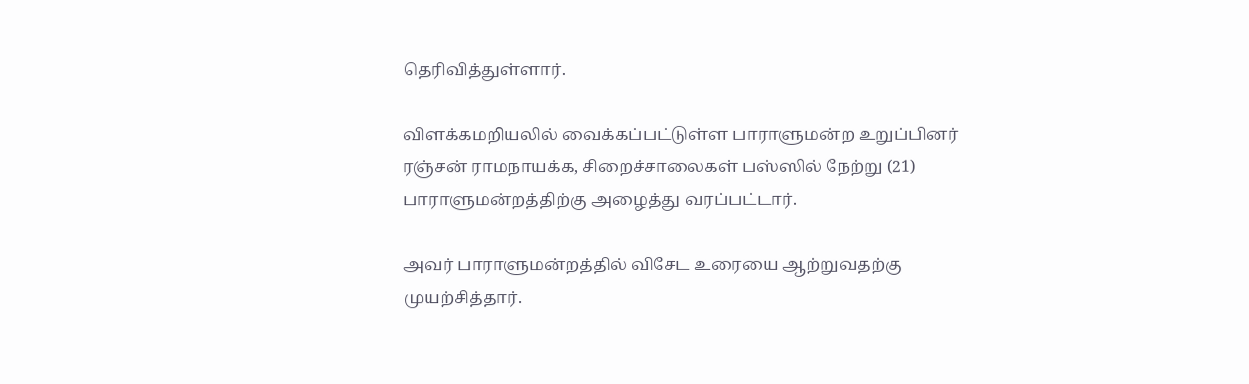தெரிவித்துள்ளார்.

விளக்கமறியலில் வைக்கப்பட்டுள்ள பாராளுமன்ற உறுப்பினர் ரஞ்சன் ராமநாயக்க, சிறைச்சாலைகள் பஸ்ஸில் நேற்று (21) பாராளுமன்றத்திற்கு அழைத்து வரப்பட்டார்.

அவர் பாராளுமன்றத்தில் விசேட உரையை ஆற்றுவதற்கு முயற்சித்தார்.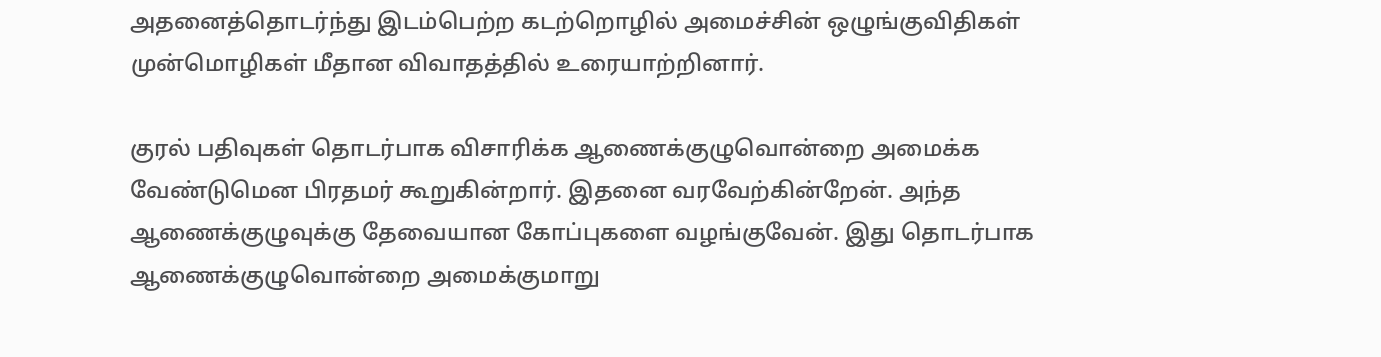அதனைத்தொடர்ந்து இடம்பெற்ற கடற்றொழில் அமைச்சின் ஒழுங்குவிதிகள் முன்மொழிகள் மீதான விவாதத்தில் உரையாற்றினார்.

குரல் பதிவுகள் தொடர்பாக விசாரிக்க ஆணைக்குழுவொன்றை அமைக்க வேண்டுமென பிரதமர் கூறுகின்றார். இதனை வரவேற்கின்றேன். அந்த ஆணைக்குழுவுக்கு தேவையான கோப்புகளை வழங்குவேன். இது தொடர்பாக ஆணைக்குழுவொன்றை அமைக்குமாறு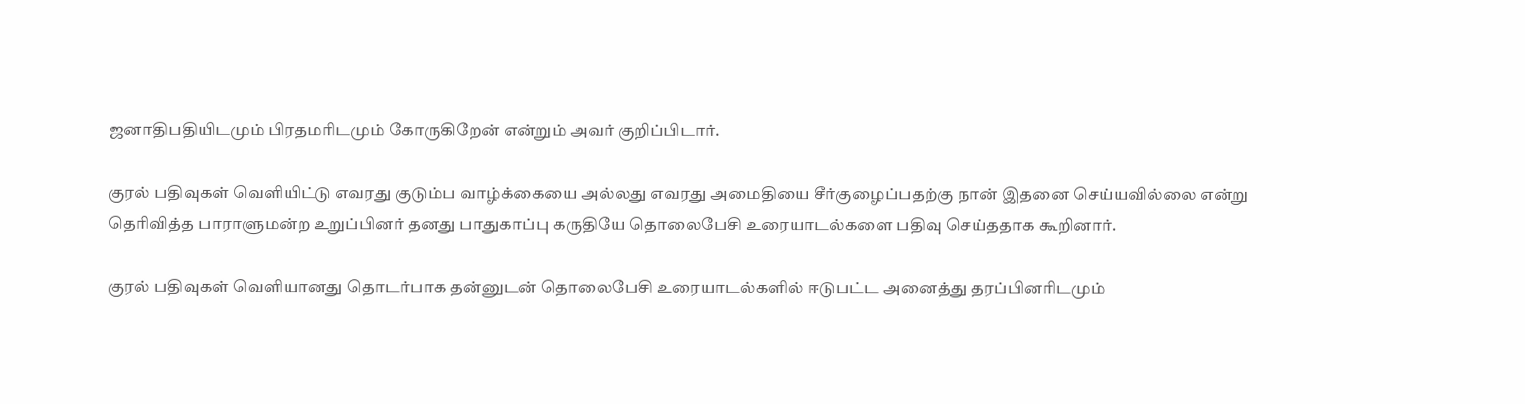ஜனாதிபதியிடமும் பிரதமரிடமும் கோருகிறேன் என்றும் அவர் குறிப்பிடார்.

குரல் பதிவுகள் வெளியிட்டு எவரது குடும்ப வாழ்க்கையை அல்லது எவரது அமைதியை சீர்குழைப்பதற்கு நான் இதனை செய்யவில்லை என்று தெரிவித்த பாராளுமன்ற உறுப்பினர் தனது பாதுகாப்பு கருதியே தொலைபேசி உரையாடல்களை பதிவு செய்ததாக கூறினார்.

குரல் பதிவுகள் வெளியானது தொடர்பாக தன்னுடன் தொலைபேசி உரையாடல்களில் ஈடுபட்ட அனைத்து தரப்பினரிடமும்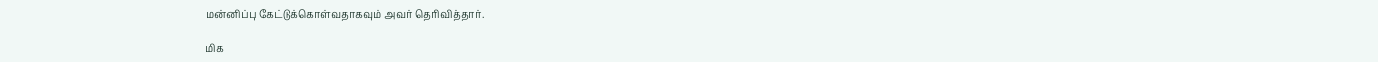மன்னிப்பு கேட்டுக்கொள்வதாகவும் அவர் தெரிவித்தார்.

மிக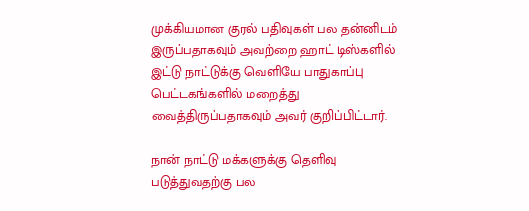முக்கியமான குரல் பதிவுகள் பல தன்னிடம் இருப்பதாகவும் அவற்றை ஹாட் டிஸ்களில் இட்டு நாட்டுக்கு வெளியே பாதுகாப்பு பெட்டகங்களில் மறைத்து வைத்திருப்பதாகவும் அவர் குறிப்பிட்டார்.

நான் நாட்டு மக்களுக்கு தெளிவு படுத்துவதற்கு பல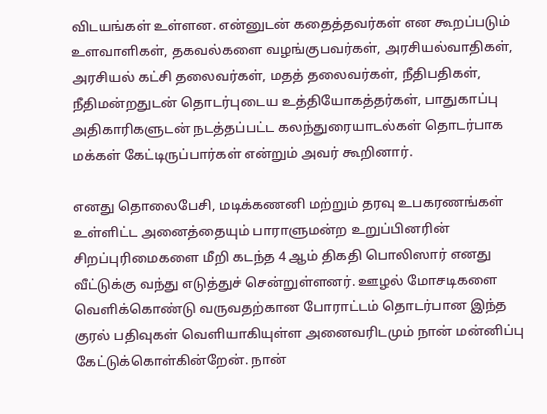விடயங்கள் உள்ளன. என்னுடன் கதைத்தவர்கள் என கூறப்படும் உளவாளிகள், தகவல்களை வழங்குபவர்கள், அரசியல்வாதிகள், அரசியல் கட்சி தலைவர்கள், மதத் தலைவர்கள், நீதிபதிகள், நீதிமன்றதுடன் தொடர்புடைய உத்தியோகத்தர்கள், பாதுகாப்பு அதிகாரிகளுடன் நடத்தப்பட்ட கலந்துரையாடல்கள் தொடர்பாக மக்கள் கேட்டிருப்பார்கள் என்றும் அவர் கூறினார்.

எனது தொலைபேசி, மடிக்கணனி மற்றும் தரவு உபகரணங்கள் உள்ளிட்ட அனைத்தையும் பாராளுமன்ற உறுப்பினரின் சிறப்புரிமைகளை மீறி கடந்த 4 ஆம் திகதி பொலிஸார் எனது வீட்டுக்கு வந்து எடுத்துச் சென்றுள்ளனர். ஊழல் மோசடிகளை வெளிக்கொண்டு வருவதற்கான போராட்டம் தொடர்பான இந்த குரல் பதிவுகள் வெளியாகியுள்ள அனைவரிடமும் நான் மன்னிப்பு கேட்டுக்கொள்கின்றேன். நான்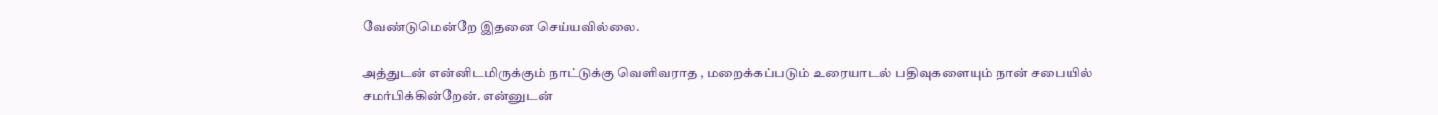வேண்டுமென்றே இதனை செய்யவில்லை.

அத்துடன் என்னிடமிருக்கும் நாட்டுக்கு வெளிவராத , மறைக்கப்படும் உரையாடல் பதிவுகளையும் நான் சபையில் சமர்பிக்கின்றேன். என்னுடன்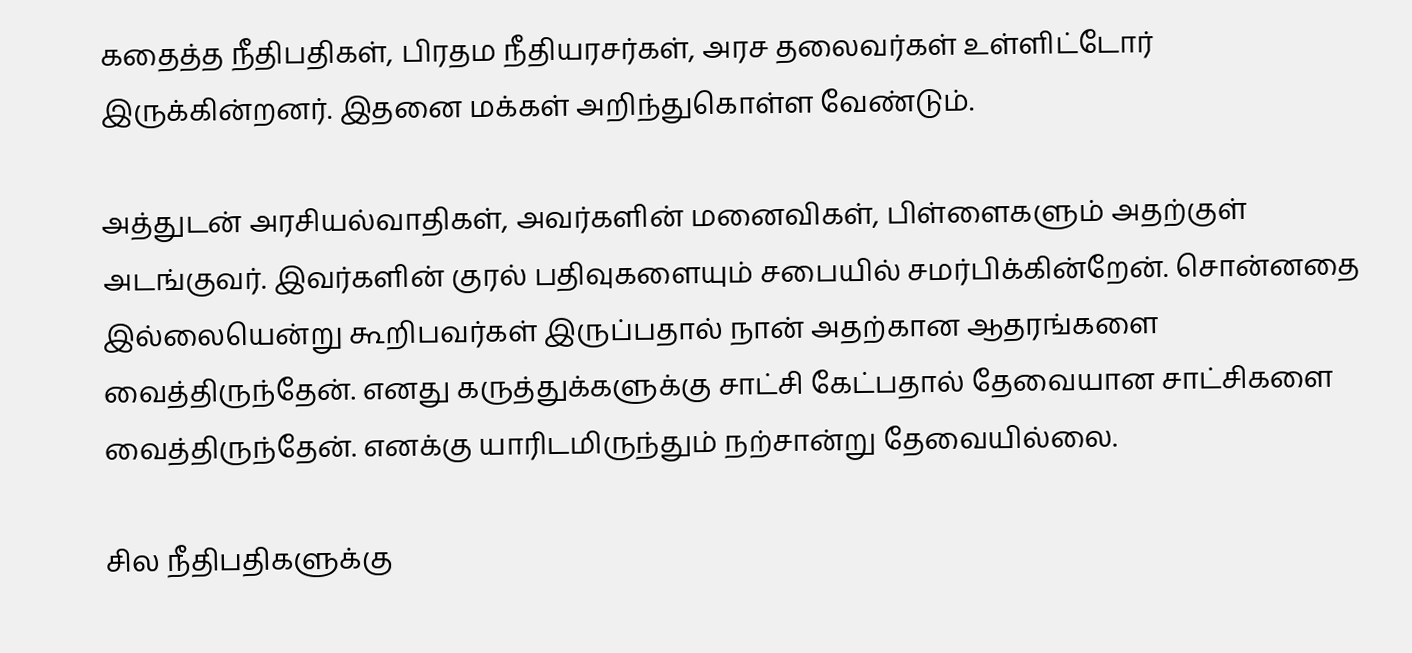கதைத்த நீதிபதிகள், பிரதம நீதியரசர்கள், அரச தலைவர்கள் உள்ளிட்டோர் இருக்கின்றனர். இதனை மக்கள் அறிந்துகொள்ள வேண்டும்.

அத்துடன் அரசியல்வாதிகள், அவர்களின் மனைவிகள், பிள்ளைகளும் அதற்குள் அடங்குவர். இவர்களின் குரல் பதிவுகளையும் சபையில் சமர்பிக்கின்றேன். சொன்னதை இல்லையென்று கூறிபவர்கள் இருப்பதால் நான் அதற்கான ஆதரங்களை வைத்திருந்தேன். எனது கருத்துக்களுக்கு சாட்சி கேட்பதால் தேவையான சாட்சிகளை வைத்திருந்தேன். எனக்கு யாரிடமிருந்தும் நற்சான்று தேவையில்லை.

சில நீதிபதிகளுக்கு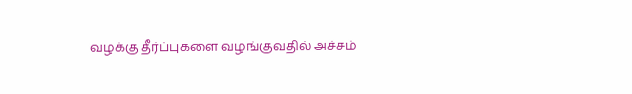வழக்கு தீர்ப்புகளை வழங்குவதில் அச்சம்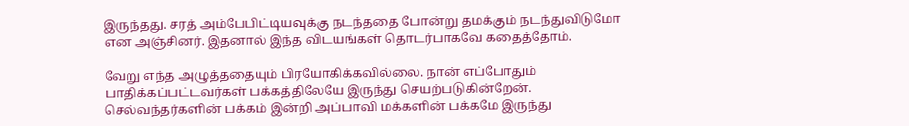இருந்தது. சரத் அம்பேபிட்டியவுக்கு நடந்ததை போன்று தமக்கும் நடந்துவிடுமோ என அஞ்சினர். இதனால் இந்த விடயங்கள் தொடர்பாகவே கதைத்தோம்.

வேறு எந்த அழுத்ததையும் பிரயோகிக்கவில்லை. நான் எப்போதும் பாதிக்கப்பட்டவர்கள் பக்கத்திலேயே இருந்து செயற்படுகின்றேன். செல்வந்தர்களின் பக்கம் இன்றி அப்பாவி மக்களின் பக்கமே இருந்து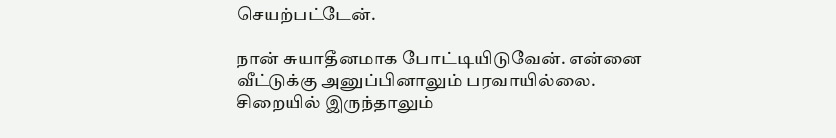செயற்பட்டேன்.

நான் சுயாதீனமாக போட்டியிடுவேன். என்னை வீட்டுக்கு அனுப்பினாலும் பரவாயில்லை. சிறையில் இருந்தாலும்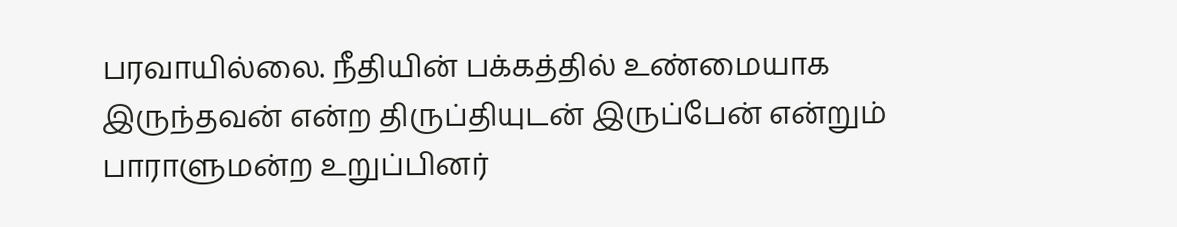பரவாயில்லை. நீதியின் பக்கத்தில் உண்மையாக இருந்தவன் என்ற திருப்தியுடன் இருப்பேன் என்றும் பாராளுமன்ற உறுப்பினர்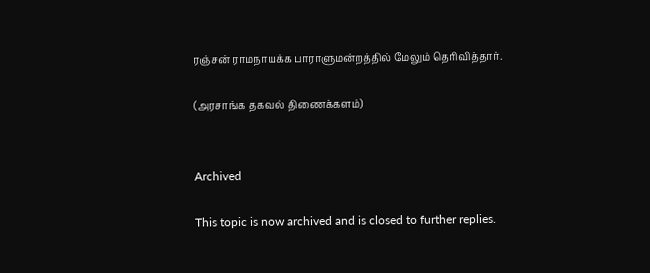ரஞ்சன் ராமநாயக்க பாராளுமன்றத்தில் மேலும் தெரிவித்தார்.

(அரசாங்க தகவல் திணைக்களம்)


Archived

This topic is now archived and is closed to further replies.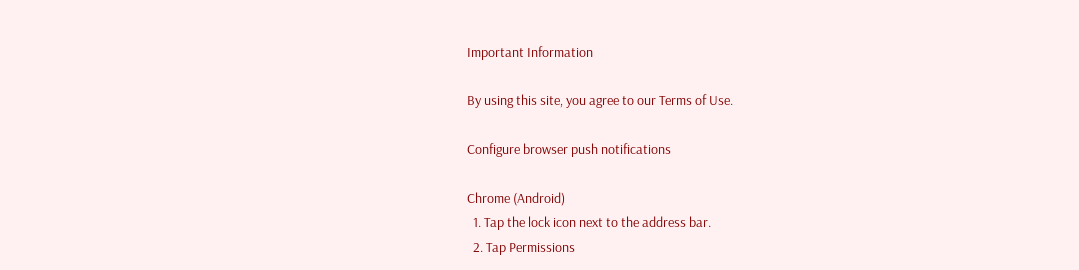Important Information

By using this site, you agree to our Terms of Use.

Configure browser push notifications

Chrome (Android)
  1. Tap the lock icon next to the address bar.
  2. Tap Permissions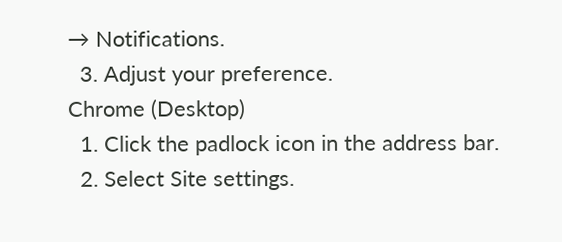→ Notifications.
  3. Adjust your preference.
Chrome (Desktop)
  1. Click the padlock icon in the address bar.
  2. Select Site settings.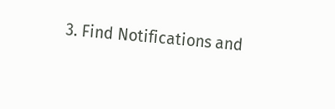3. Find Notifications and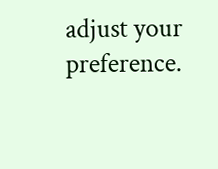adjust your preference.